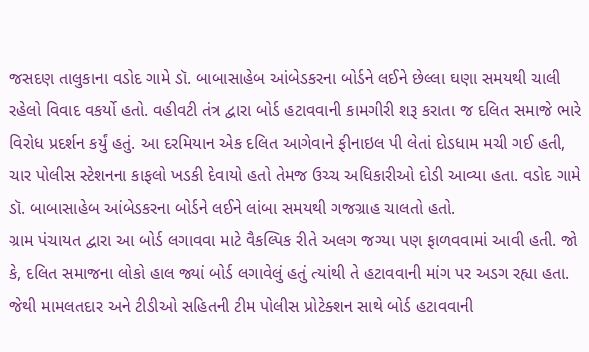જસદણ તાલુકાના વડોદ ગામે ડૉ. બાબાસાહેબ આંબેડકરના બોર્ડને લઈને છેલ્લા ઘણા સમયથી ચાલી રહેલો વિવાદ વકર્યો હતો. વહીવટી તંત્ર દ્વારા બોર્ડ હટાવવાની કામગીરી શરૂ કરાતા જ દલિત સમાજે ભારે વિરોધ પ્રદર્શન કર્યું હતું. આ દરમિયાન એક દલિત આગેવાને ફીનાઇલ પી લેતાં દોડધામ મચી ગઈ હતી, ચાર પોલીસ સ્ટેશનના કાફલો ખડકી દેવાયો હતો તેમજ ઉચ્ચ અધિકારીઓ દોડી આવ્યા હતા. વડોદ ગામે ડૉ. બાબાસાહેબ આંબેડકરના બોર્ડને લઈને લાંબા સમયથી ગજગ્રાહ ચાલતો હતો.
ગ્રામ પંચાયત દ્વારા આ બોર્ડ લગાવવા માટે વૈકલ્પિક રીતે અલગ જગ્યા પણ ફાળવવામાં આવી હતી. જો કે, દલિત સમાજના લોકો હાલ જ્યાં બોર્ડ લગાવેલું હતું ત્યાંથી તે હટાવવાની માંગ પર અડગ રહ્યા હતા. જેથી મામલતદાર અને ટીડીઓ સહિતની ટીમ પોલીસ પ્રોટેક્શન સાથે બોર્ડ હટાવવાની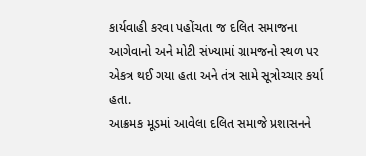કાર્યવાહી કરવા પહોંચતા જ દલિત સમાજના આગેવાનો અને મોટી સંખ્યામાં ગ્રામજનો સ્થળ પર એકત્ર થઈ ગયા હતા અને તંત્ર સામે સૂત્રોચ્ચાર કર્યા હતા.
આક્રમક મૂડમાં આવેલા દલિત સમાજે પ્રશાસનને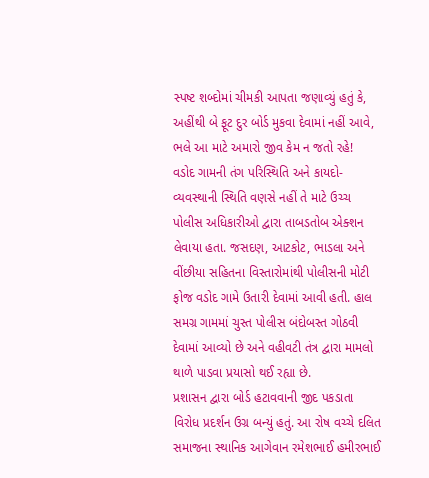સ્પષ્ટ શબ્દોમાં ચીમકી આપતા જણાવ્યું હતું કે, અહીંથી બે ફૂટ દુર બોર્ડ મુકવા દેવામાં નહીં આવે, ભલે આ માટે અમારો જીવ કેમ ન જતો રહે!
વડોદ ગામની તંગ પરિસ્થિતિ અને કાયદો-વ્યવસ્થાની સ્થિતિ વણસે નહીં તે માટે ઉચ્ચ પોલીસ અધિકારીઓ દ્વારા તાબડતોબ એક્શન લેવાયા હતા. જસદણ, આટકોટ, ભાડલા અને વીંછીયા સહિતના વિસ્તારોમાંથી પોલીસની મોટી ફોજ વડોદ ગામે ઉતારી દેવામાં આવી હતી. હાલ સમગ્ર ગામમાં ચુસ્ત પોલીસ બંદોબસ્ત ગોઠવી દેવામાં આવ્યો છે અને વહીવટી તંત્ર દ્વારા મામલો થાળે પાડવા પ્રયાસો થઈ રહ્યા છે.
પ્રશાસન દ્વારા બોર્ડ હટાવવાની જીદ પકડાતા વિરોધ પ્રદર્શન ઉગ્ર બન્યું હતું. આ રોષ વચ્ચે દલિત સમાજના સ્થાનિક આગેવાન રમેશભાઈ હમીરભાઈ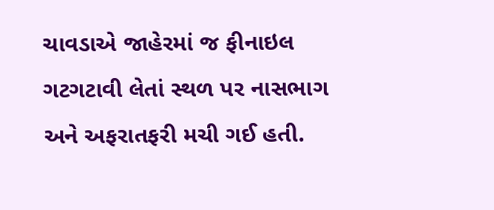ચાવડાએ જાહેરમાં જ ફીનાઇલ ગટગટાવી લેતાં સ્થળ પર નાસભાગ અને અફરાતફરી મચી ગઈ હતી.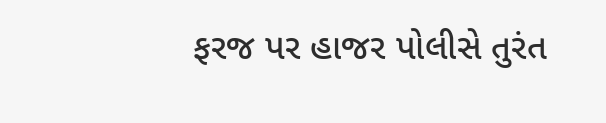ફરજ પર હાજર પોલીસે તુરંત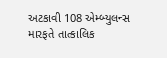અટકાવી 108 એમ્બ્યુલન્સ મારફતે તાત્કાલિક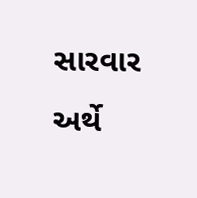સારવાર અર્થે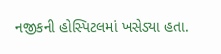નજીકની હોસ્પિટલમાં ખસેડ્યા હતા.